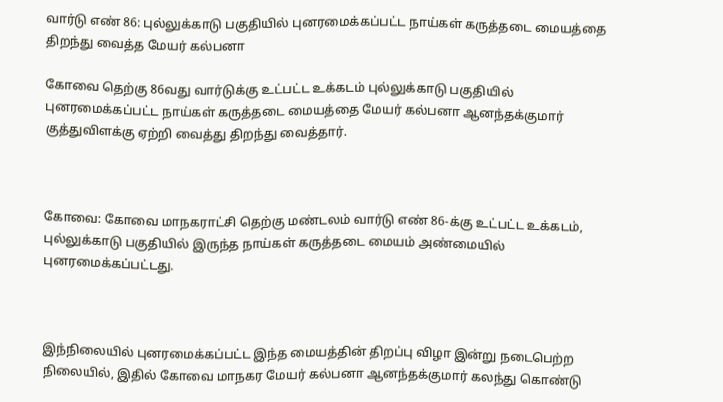வார்டு எண் 86: புல்லுக்காடு பகுதியில் புனரமைக்கப்பட்ட நாய்கள் கருத்தடை மையத்தை திறந்து வைத்த மேயர் கல்பனா

கோவை தெற்கு 86வது வார்டுக்கு உட்பட்ட உக்கடம்‌ புல்லுக்காடு பகுதியில்‌ புனரமைக்கப்பட்ட நாய்கள்‌ கருத்தடை மையத்தை மேயர்‌ கல்பனா ஆனந்தக்குமார்‌ குத்துவிளக்கு ஏற்றி வைத்து திறந்து வைத்தார்‌.



கோவை: கோவை மாநகராட்சி தெற்கு மண்டலம்‌ வார்டு எண்‌ 86-க்கு உட்பட்ட உக்கடம், புல்லுக்காடு பகுதியில்‌ இருந்த நாய்கள் கருத்தடை மையம் அண்மையில் புனரமைக்கப்பட்டது.



இந்நிலையில் புனரமைக்கப்பட்ட இந்த மையத்தின் திறப்பு விழா இன்று நடைபெற்ற நிலையில், இதில் கோவை மாநகர மேயர் கல்பனா ஆனந்தக்குமார்‌ கலந்து கொண்டு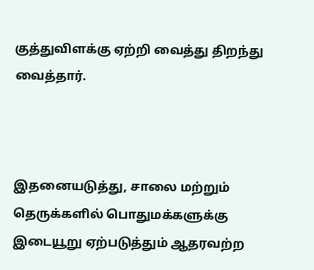குத்துவிளக்கு ஏற்றி வைத்து திறந்து வைத்தார்‌.



இதனையடுத்து, சாலை மற்றும்‌ தெருக்களில்‌ பொதுமக்களுக்கு இடையூறு ஏற்படுத்தும்‌ ஆதரவற்ற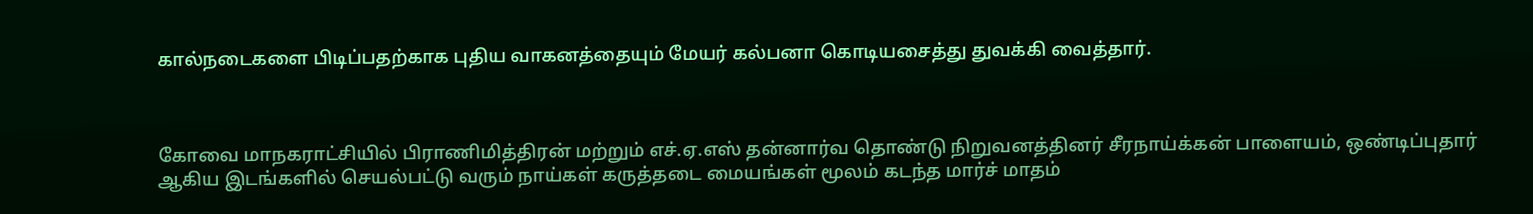கால்நடைகளை பிடிப்பதற்காக புதிய வாகனத்தையும் மேயர் கல்பனா கொடியசைத்து துவக்கி வைத்தார்‌.



கோவை மாநகராட்சியில்‌ பிராணிமித்திரன்‌ மற்றும்‌ எச்‌.ஏ.எஸ்‌ தன்னார்வ தொண்டு நிறுவனத்தினர்‌ சீரநாய்க்கன் பாளையம்‌, ஒண்டிப்புதார்‌ ஆகிய இடங்களில்‌ செயல்பட்டு வரும்‌ நாய்கள்‌ கருத்தடை மையங்கள்‌ மூலம்‌ கடந்த மார்ச்‌ மாதம்‌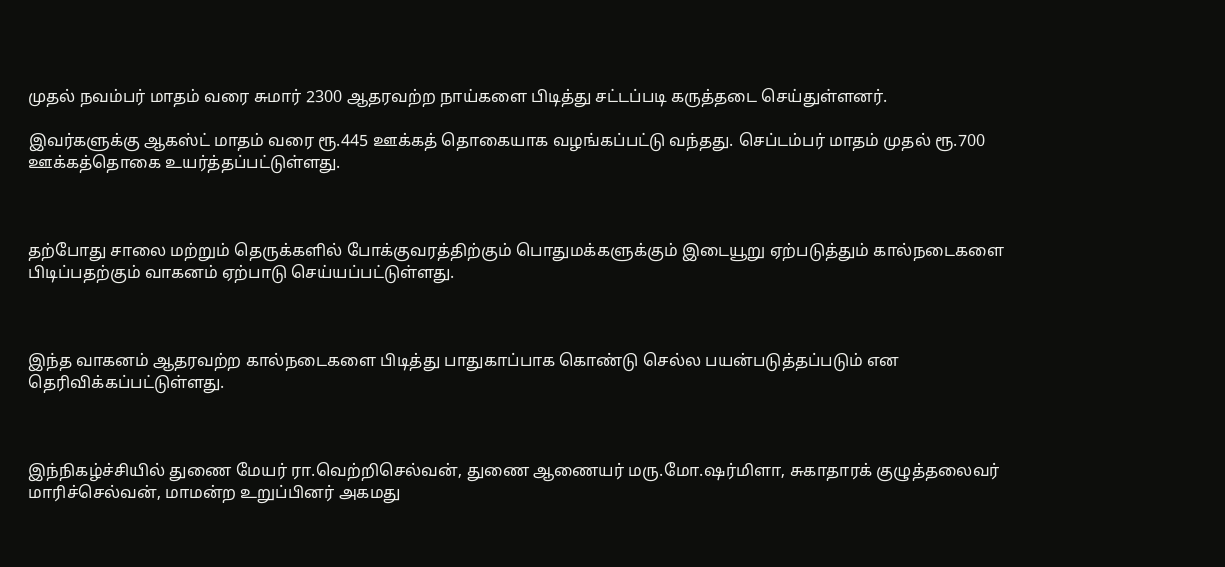முதல்‌ நவம்பர் மாதம்‌ வரை சுமார்‌ 2300 ஆதரவற்ற நாய்களை பிடித்து சட்டப்படி கருத்தடை செய்துள்ளனர்‌.

இவர்களுக்கு ஆகஸ்ட்‌ மாதம்‌ வரை ரூ.445 ஊக்கத் தொகையாக வழங்கப்பட்டு வந்தது. செப்டம்பர்‌ மாதம்‌ முதல்‌ ரூ.700 ஊக்கத்தொகை உயர்த்தப்பட்டுள்ளது.



தற்போது சாலை மற்றும்‌ தெருக்களில்‌ போக்குவரத்திற்கும்‌ பொதுமக்களுக்கும்‌ இடையூறு ஏற்படுத்தும்‌ கால்நடைகளை பிடிப்பதற்கும்‌ வாகனம்‌ ஏற்பாடு செய்யப்பட்டுள்ளது.



இந்த வாகனம்‌ ஆதரவற்ற கால்நடைகளை பிடித்து பாதுகாப்பாக கொண்டு செல்ல பயன்படுத்தப்படும் என தெரிவிக்கப்பட்டுள்ளது‌.



இந்நிகழ்ச்சியில்‌ துணை மேயர் ரா.வெற்றிசெல்வன்‌‌, துணை ஆணையர் மரு.மோ.ஷர்மிளா‌, சுகாதாரக்‌ குழுத்தலைவர்‌ மாரிச்செல்வன்‌, மாமன்ற உறுப்பினர்‌ அகமது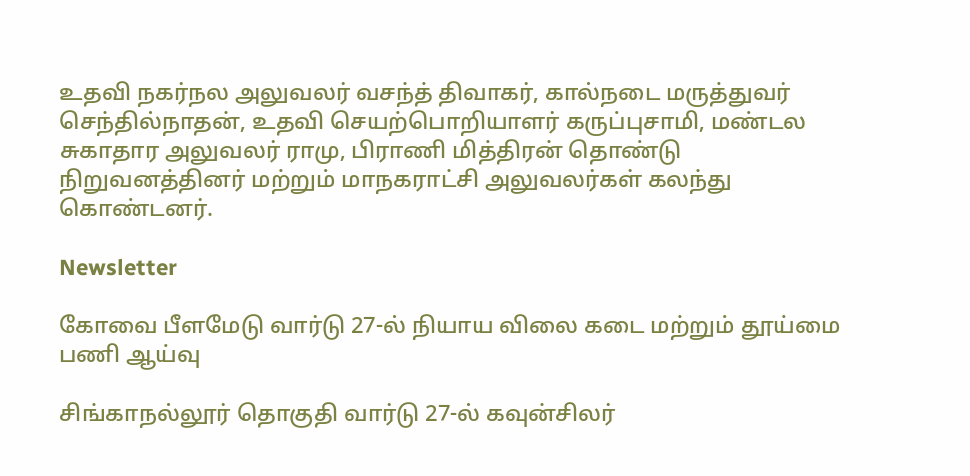உதவி நகர்நல அலுவலர்‌ வசந்த்‌ திவாகர்‌, கால்நடை மருத்துவர்‌ செந்தில்நாதன்‌, உதவி செயற்பொறியாளர்‌ கருப்புசாமி, மண்டல சுகாதார அலுவலர்‌ ராமு, பிராணி மித்திரன்‌ தொண்டு நிறுவனத்தினர்‌ மற்றும்‌ மாநகராட்சி அலுவலர்கள்‌ கலந்து கொண்டனர்.

Newsletter

கோவை பீளமேடு வார்டு 27-ல் நியாய விலை கடை மற்றும் தூய்மை பணி ஆய்வு

சிங்காநல்லூர் தொகுதி வார்டு 27-ல் கவுன்சிலர்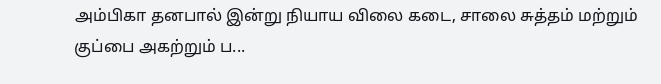அம்பிகா தனபால் இன்று நியாய விலை கடை, சாலை சுத்தம் மற்றும் குப்பை அகற்றும் ப...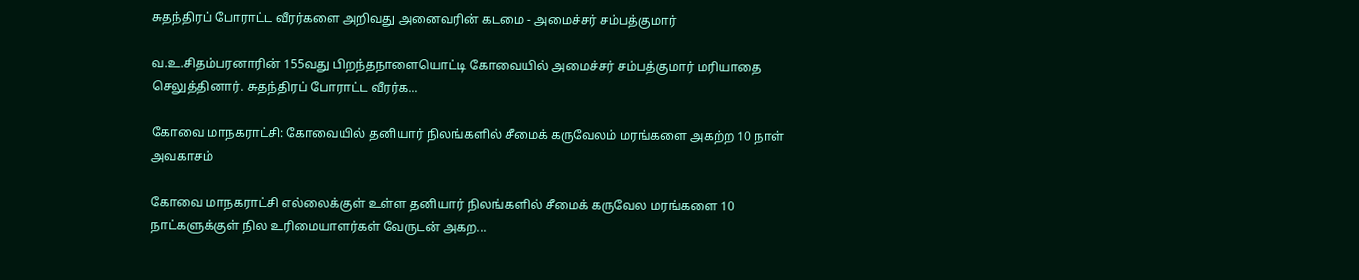சுதந்திரப் போராட்ட வீரர்களை அறிவது அனைவரின் கடமை - அமைச்சர் சம்பத்குமார்

வ.உ.சிதம்பரனாரின் 155வது பிறந்தநாளையொட்டி கோவையில் அமைச்சர் சம்பத்குமார் மரியாதை செலுத்தினார். சுதந்திரப் போராட்ட வீரர்க...

கோவை மாநகராட்சி: கோவையில் தனியார் நிலங்களில் சீமைக் கருவேலம் மரங்களை அகற்ற 10 நாள் அவகாசம்

கோவை மாநகராட்சி எல்லைக்குள் உள்ள தனியார் நிலங்களில் சீமைக் கருவேல மரங்களை 10 நாட்களுக்குள் நில உரிமையாளர்கள் வேருடன் அகற...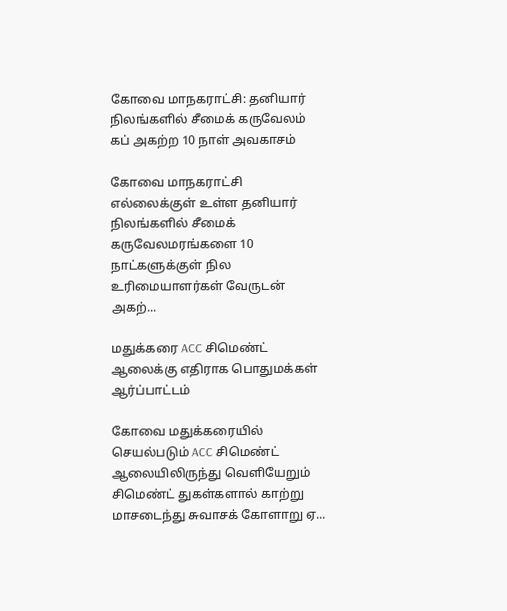கோவை மாநகராட்சி: தனியார் நிலங்களில் சீமைக் கருவேலம் கப் அகற்ற 10 நாள் அவகாசம்

கோவை மாநகராட்சி எல்லைக்குள் உள்ள தனியார் நிலங்களில் சீமைக் கருவேலமரங்களை 10 நாட்களுக்குள் நில உரிமையாளர்கள் வேருடன் அகற்...

மதுக்கரை ACC சிமெண்ட் ஆலைக்கு எதிராக பொதுமக்கள் ஆர்ப்பாட்டம்

கோவை மதுக்கரையில் செயல்படும் ACC சிமெண்ட் ஆலையிலிருந்து வெளியேறும் சிமெண்ட் துகள்களால் காற்று மாசடைந்து சுவாசக் கோளாறு ஏ...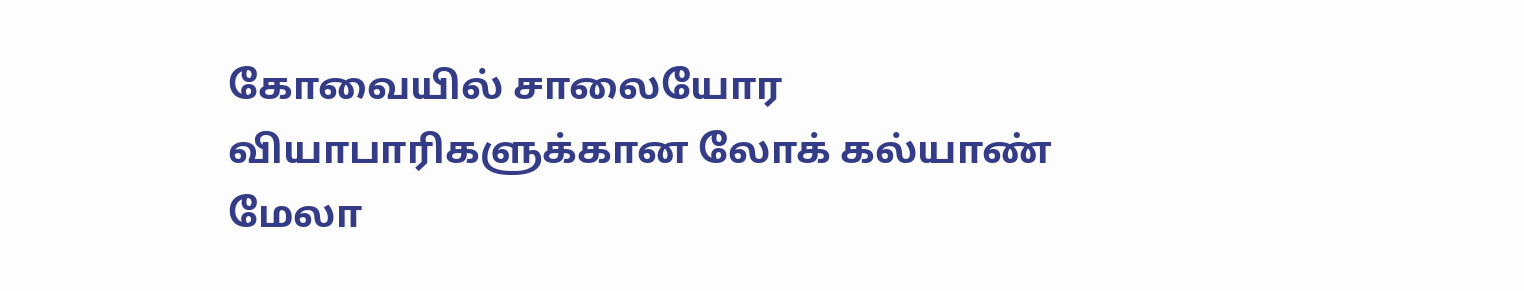கோவையில் சாலையோர வியாபாரிகளுக்கான லோக் கல்யாண் மேலா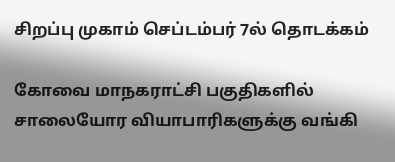சிறப்பு முகாம் செப்டம்பர் 7ல் தொடக்கம்

கோவை மாநகராட்சி பகுதிகளில் சாலையோர வியாபாரிகளுக்கு வங்கி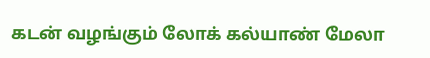கடன் வழங்கும் லோக் கல்யாண் மேலா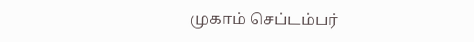முகாம் செப்டம்பர்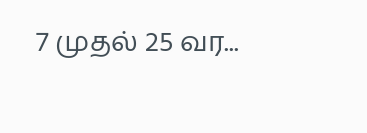7 முதல் 25 வர...